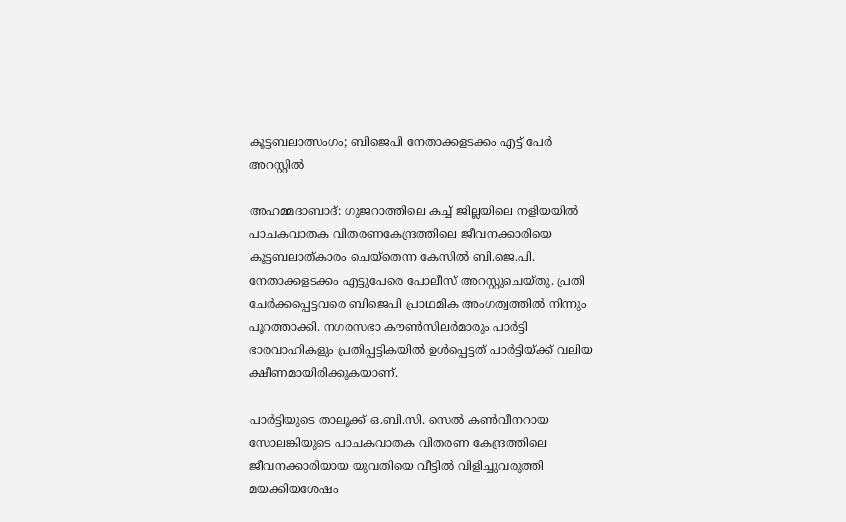കൂട്ടബലാത്സംഗം; ബിജെപി നേതാക്കളടക്കം എട്ട് പേര്‍ അറസ്റ്റില്‍

അഹമ്മദാബാദ്: ഗുജറാത്തിലെ കച്ച് ജില്ലയിലെ നളിയയില്‍ പാചകവാതക വിതരണകേന്ദ്രത്തിലെ ജീവനക്കാരിയെ കൂട്ടബലാത്കാരം ചെയ്തെന്ന കേസില്‍ ബി.ജെ.പി. നേതാക്കളടക്കം എട്ടുപേരെ പോലീസ് അറസ്റ്റുചെയ്തു. പ്രതി ചേര്‍ക്കപ്പെട്ടവരെ ബിജെപി പ്രാഥമിക അംഗത്വത്തില്‍ നിന്നും പൂറത്താക്കി. നഗരസഭാ കൗണ്‍സിലര്‍മാരും പാര്‍ട്ടി ഭാരവാഹികളും പ്രതിപ്പട്ടികയില്‍ ഉള്‍പ്പെട്ടത് പാര്‍ട്ടിയ്ക്ക് വലിയ ക്ഷീണമായിരിക്കുകയാണ്.

പാര്‍ട്ടിയുടെ താലൂക്ക് ഒ.ബി.സി. സെല്‍ കണ്‍വീനറായ സോലങ്കിയുടെ പാചകവാതക വിതരണ കേന്ദ്രത്തിലെ ജീവനക്കാരിയായ യുവതിയെ വീട്ടില്‍ വിളിച്ചുവരുത്തി മയക്കിയശേഷം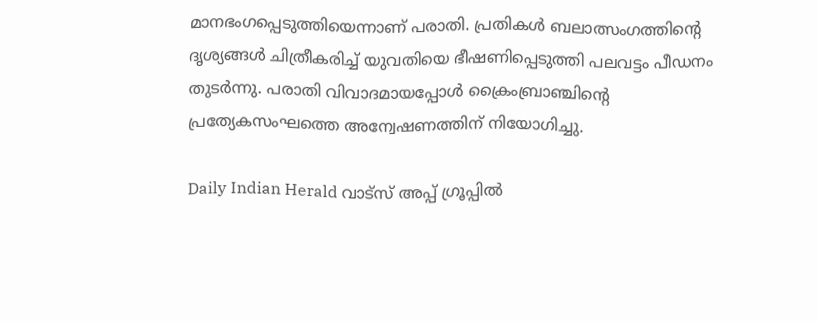മാനഭംഗപ്പെടുത്തിയെന്നാണ് പരാതി. പ്രതികള്‍ ബലാത്സംഗത്തിന്റെ ദൃശ്യങ്ങള്‍ ചിത്രീകരിച്ച് യുവതിയെ ഭീഷണിപ്പെടുത്തി പലവട്ടം പീഡനം തുടര്‍ന്നു. പരാതി വിവാദമായപ്പോള്‍ ക്രൈംബ്രാഞ്ചിന്റെ പ്രത്യേകസംഘത്തെ അന്വേഷണത്തിന് നിയോഗിച്ചു.

Daily Indian Herald വാട്സ് അപ്പ് ഗ്രൂപ്പിൽ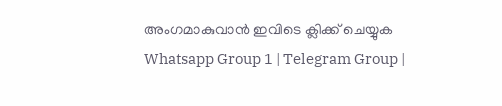അംഗമാകുവാൻ ഇവിടെ ക്ലിക്ക് ചെയ്യുക Whatsapp Group 1 | Telegram Group |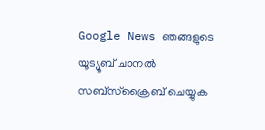Google News ഞങ്ങളുടെ യൂട്യൂബ് ചാനൽ സബ്സ്ക്രൈബ് ചെയ്യുക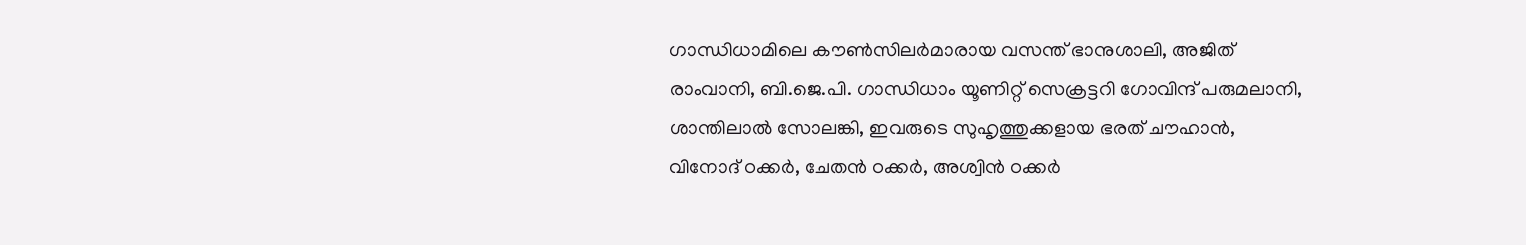ഗാന്ധിധാമിലെ കൗണ്‍സിലര്‍മാരായ വസന്ത് ഭാനുശാലി, അജിത് രാംവാനി, ബി.ജെ.പി. ഗാന്ധിധാം യൂണിറ്റ് സെക്രട്ടറി ഗോവിന്ദ് പരുമലാനി, ശാന്തിലാല്‍ സോലങ്കി, ഇവരുടെ സുഹൃത്തുക്കളായ ഭരത് ചൗഹാന്‍, വിനോദ് ഠക്കര്‍, ചേതന്‍ ഠക്കര്‍, അശ്വിന്‍ ഠക്കര്‍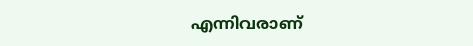എന്നിവരാണ്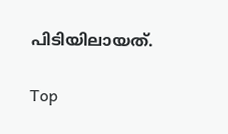പിടിയിലായത്.

Top